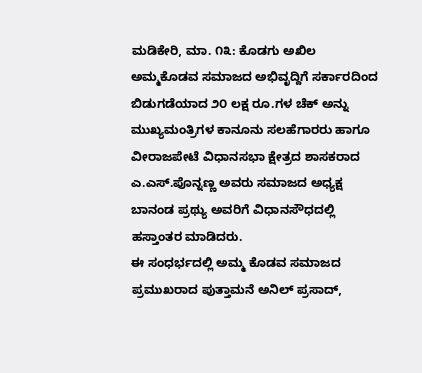ಮಡಿಕೇರಿ, ಮಾ. ೧೩: ಕೊಡಗು ಅಖಿಲ ಅಮ್ಮಕೊಡವ ಸಮಾಜದ ಅಭಿವೃದ್ದಿಗೆ ಸರ್ಕಾರದಿಂದ ಬಿಡುಗಡೆಯಾದ ೨೦ ಲಕ್ಷ ರೂ.ಗಳ ಚೆಕ್ ಅನ್ನು ಮುಖ್ಯಮಂತ್ರಿಗಳ ಕಾನೂನು ಸಲಹೆಗಾರರು ಹಾಗೂ ವೀರಾಜಪೇಟೆ ವಿಧಾನಸಭಾ ಕ್ಷೇತ್ರದ ಶಾಸಕರಾದ ಎ.ಎಸ್.ಪೊನ್ನಣ್ಣ ಅವರು ಸಮಾಜದ ಅಧ್ಯಕ್ಷ ಬಾನಂಡ ಪ್ರಥ್ಯು ಅವರಿಗೆ ವಿಧಾನಸೌಧದಲ್ಲಿ ಹಸ್ತಾಂತರ ಮಾಡಿದರು.
ಈ ಸಂಧರ್ಭದಲ್ಲಿ ಅಮ್ಮ ಕೊಡವ ಸಮಾಜದ ಪ್ರಮುಖರಾದ ಪುತ್ತಾಮನೆ ಅನಿಲ್ ಪ್ರಸಾದ್,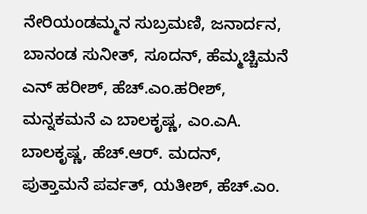ನೇರಿಯಂಡಮ್ಮನ ಸುಬ್ರಮಣಿ, ಜನಾರ್ದನ, ಬಾನಂಡ ಸುನೀತ್, ಸೂದನ್, ಹೆಮ್ಮಚ್ಚಿಮನೆ ಎನ್ ಹರೀಶ್, ಹೆಚ್.ಎಂ.ಹರೀಶ್, ಮನ್ನಕಮನೆ ಎ ಬಾಲಕೃಷ್ಣ, ಎಂ.ಎA. ಬಾಲಕೃಷ್ಣ, ಹೆಚ್.ಆರ್. ಮದನ್, ಪುತ್ತಾಮನೆ ಪರ್ವತ್, ಯತೀಶ್, ಹೆಚ್.ಎಂ.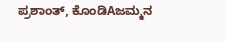ಪ್ರಶಾಂತ್, ಕೊಂಡಿAಜಮ್ಮನ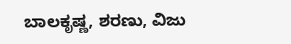ಬಾಲಕೃಷ್ಣ, ಶರಣು, ವಿಜು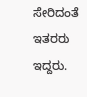ಸೇರಿದಂತೆ ಇತರರು ಇದ್ದರು.